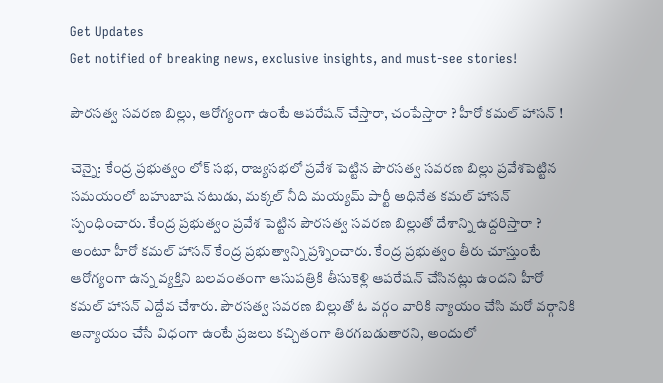Get Updates
Get notified of breaking news, exclusive insights, and must-see stories!

పౌరసత్వ సవరణ బిల్లు, ఆరోగ్యంగా ఉంటే ఆపరేషన్ చేస్తారా, చంపేస్తారా ? హీరో కమల్ హాసన్ !

చెన్నై: కేంద్ర ప్రభుత్వం లోక్ సభ, రాజ్యసభలో ప్రవేశ పెట్టిన పౌరసత్వ సవరణ బిల్లు ప్రవేశపెట్టిన సమయంలో బహుబాష నటుడు, మక్కల్ నీది మయ్యమ్ పార్టీ అధినేత కమల్ హాసన్ స్పంధించారు. కేంద్ర ప్రభుత్వం ప్రవేశ పెట్టిన పౌరసత్వ సవరణ బిల్లుతో దేశాన్ని ఉద్దరిస్తారా ? అంటూ హీరో కమల్ హాసన్ కేంద్ర ప్రభుత్వాన్ని ప్రశ్నించారు. కేంద్ర ప్రభుత్వం తీరు చూస్తుంటే ఆరోగ్యంగా ఉన్న వ్యక్తిని బలవంతంగా ఆసుపత్రికి తీసుకెళ్లి ఆపరేషన్ చేసినట్లు ఉందని హీరో కమల్ హాసన్ ఎద్దేవ చేశారు. పౌరసత్వ సవరణ బిల్లుతో ఓ వర్గం వారికి న్యాయం చేసి మరో వర్గానికి అన్యాయం చేసే విధంగా ఉంటే ప్రజలు కచ్చితంగా తిరగబడుతారని, అందులో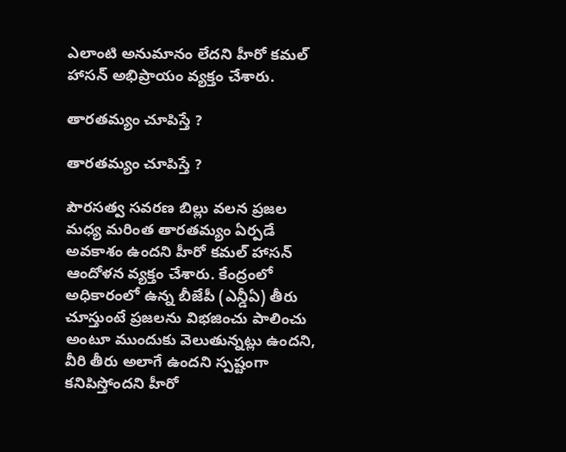ఎలాంటి అనుమానం లేదని హీరో కమల్ హాసన్ అభిప్రాయం వ్యక్తం చేశారు.

తారతమ్యం చూపిస్తే ?

తారతమ్యం చూపిస్తే ?

పౌరసత్వ సవరణ బిల్లు వలన ప్రజల మధ్య మరింత తారతమ్యం ఏర్పడే అవకాశం ఉందని హీరో కమల్ హాసన్ ఆందోళన వ్యక్తం చేశారు. కేంద్రంలో అధికారంలో ఉన్న బీజేపీ (ఎన్డీఏ) తీరు చూస్తుంటే ప్రజలను విభజించు పాలించు అంటూ ముందుకు వెలుతున్నట్లు ఉందని, వీరి తీరు అలాగే ఉందని స్పష్టంగా కనిపిస్తోందని హీరో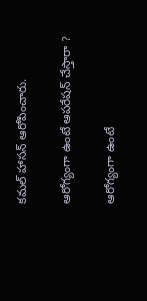కమల్ హాసన్ ఆరోపించారు.

ఆరోగ్యంగా ఉంటే ఆపరేషన్ చేస్తారా ?

ఆరోగ్యంగా ఉంటే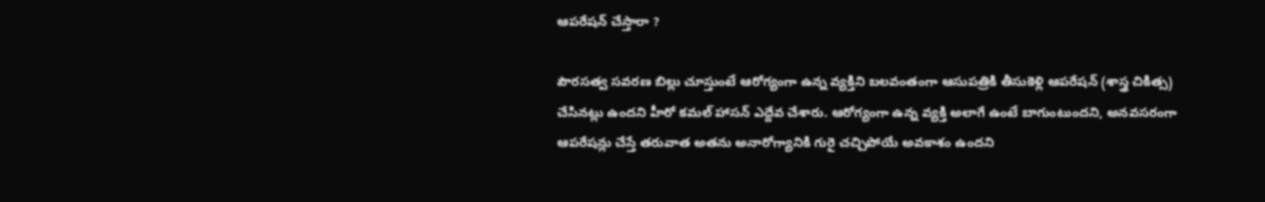ఆపరేషన్ చేస్తారా ?

పౌరసత్వ సవరణ బిల్లు చూస్తుంటే ఆరోగ్యంగా ఉన్న వ్యక్తిని బలవంతంగా ఆసుపత్రికి తీసుకెళ్లి ఆపరేషన్ (శాస్త్ర చికిత్స) చేసినట్లు ఉందని హీరో కమల్ హాసన్ ఎద్దేవ చేశారు. ఆరోగ్యంగా ఉన్న వ్యక్తి అలాగే ఉంటే బాగుంటుందని, అనవసరంగా ఆపరేషన్లు చేస్తే తరువాత అతను అనారోగ్యానికి గురై చచ్చిపోయే అవకాశం ఉందని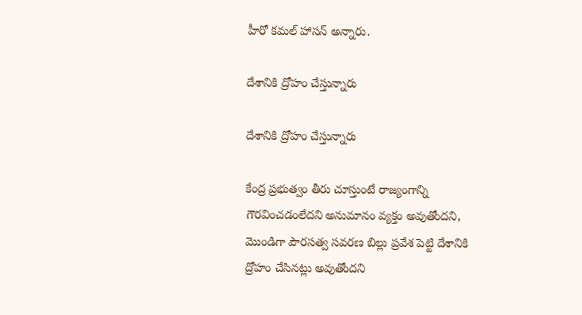హీరో కమల్ హాసన్ అన్నారు.

దేశానికి ద్రోహం చేస్తున్నారు

దేశానికి ద్రోహం చేస్తున్నారు

కేంద్ర ప్రభుత్వం తీరు చూస్తుంటే రాజ్యంగాన్ని గౌరవించడంలేదని అనుమానం వ్యక్తం అవుతోందని, మొండిగా పౌరసత్వ సవరణ బిల్లు ప్రవేశ పెట్టి దేశానికి ద్రోహం చేసినట్లు అవుతోందని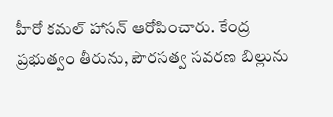హీరో కమల్ హాసన్ ఆరోపించారు. కేంద్ర ప్రభుత్వం తీరును, పౌరసత్వ సవరణ బిల్లును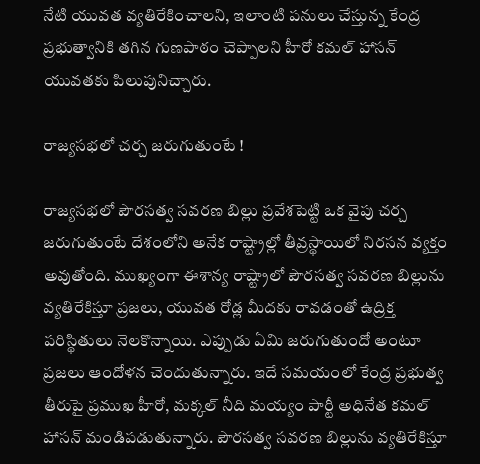నేటి యువత వ్యతిరేకించాలని, ఇలాంటి పనులు చేస్తున్న కేంద్ర ప్రభుత్వానికి తగిన గుణపాఠం చెప్పాలని హీరో కమల్ హాసన్ యువతకు పిలుపునిచ్చారు.

రాజ్యసభలో చర్చ జరుగుతుంటే !

రాజ్యసభలో పౌరసత్వ సవరణ బిల్లు ప్రవేశపెట్టి ఒక వైపు చర్చ జరుగుతుంటే దేశంలోని అనేక రాష్ట్రాల్లో తీవ్రస్థాయిలో నిరసన వ్యక్తం అవుతోంది. ముఖ్యంగా ఈశాన్య రాష్ట్రాలో పౌరసత్వ సవరణ బిల్లును వ్యతిరేకిస్తూ ప్రజలు, యువత రోడ్ల మీదకు రావడంతో ఉద్రిక్త పరిస్థితులు నెలకొన్నాయి. ఎప్పుడు ఏమి జరుగుతుందో అంటూ ప్రజలు ఆందోళన చెందుతున్నారు. ఇదే సమయంలో కేంద్ర ప్రభుత్వ తీరుపై ప్రముఖ హీరో, మక్కల్ నీది మయ్యం పార్టీ అధినేత కమల్ హాసన్ మండిపడుతున్నారు. పౌరసత్వ సవరణ బిల్లును వ్యతిరేకిస్తూ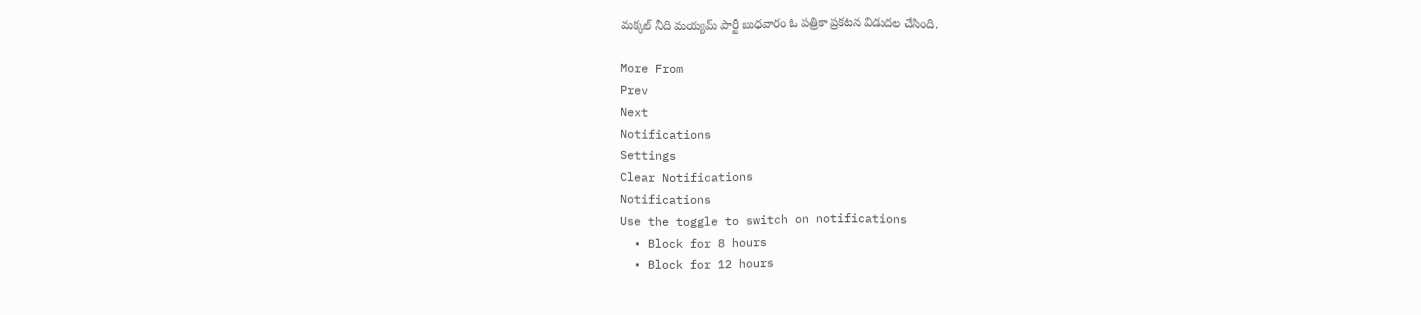మక్కల్ నీది మయ్యమ్ పార్టీ బుధవారం ఓ పత్రికా ప్రకటన విడుదల చేసింది.

More From
Prev
Next
Notifications
Settings
Clear Notifications
Notifications
Use the toggle to switch on notifications
  • Block for 8 hours
  • Block for 12 hours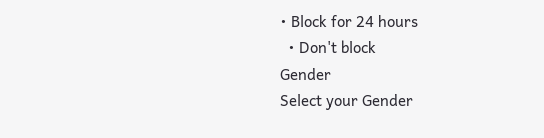• Block for 24 hours
  • Don't block
Gender
Select your Gender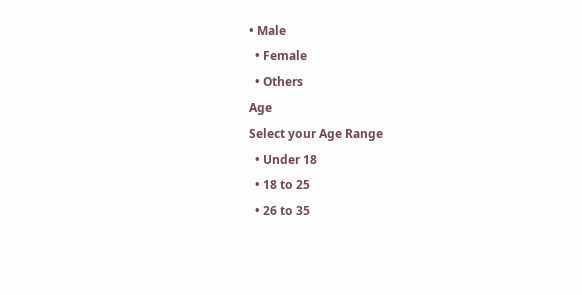• Male
  • Female
  • Others
Age
Select your Age Range
  • Under 18
  • 18 to 25
  • 26 to 35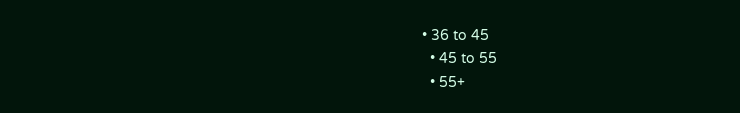• 36 to 45
  • 45 to 55
  • 55+